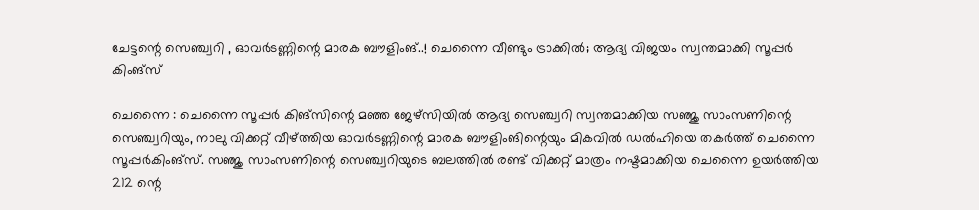ചേട്ടന്റെ സെഞ്ച്വറി , ഓവർടണ്ണിന്റെ മാരക ബൗളിംങ്..! ചെന്നൈ വീണ്ടും ട്രാക്കിൽ; ആദ്യ വിജയം സ്വന്തമാക്കി സൂപ്പർ കിംങ്‌സ്

ചെന്നൈ : ചെന്നൈ സൂപ്പർ കിങ്‌സിന്റെ മഞ്ഞ ജേഴ്‌സിയിൽ ആദ്യ സെഞ്ച്വറി സ്വന്തമാക്കിയ സഞ്ജു സാംസണിന്റെ സെഞ്ച്വറിയും, നാലു വിക്കറ്റ് വീഴ്ത്തിയ ഓവർടണ്ണിന്റെ മാരക ബൗളിംങിന്റെയും മികവിൽ ഡൽഹിയെ തകർത്ത് ചെന്നൈ സൂപ്പർകിംങ്‌സ്. സഞ്ജു സാംസണിന്റെ സെഞ്ച്വറിയുടെ ബലത്തിൽ രണ്ട് വിക്കറ്റ് മാത്രം നഷ്ടമാക്കിയ ചെന്നൈ ഉയർത്തിയ 212 ന്റെ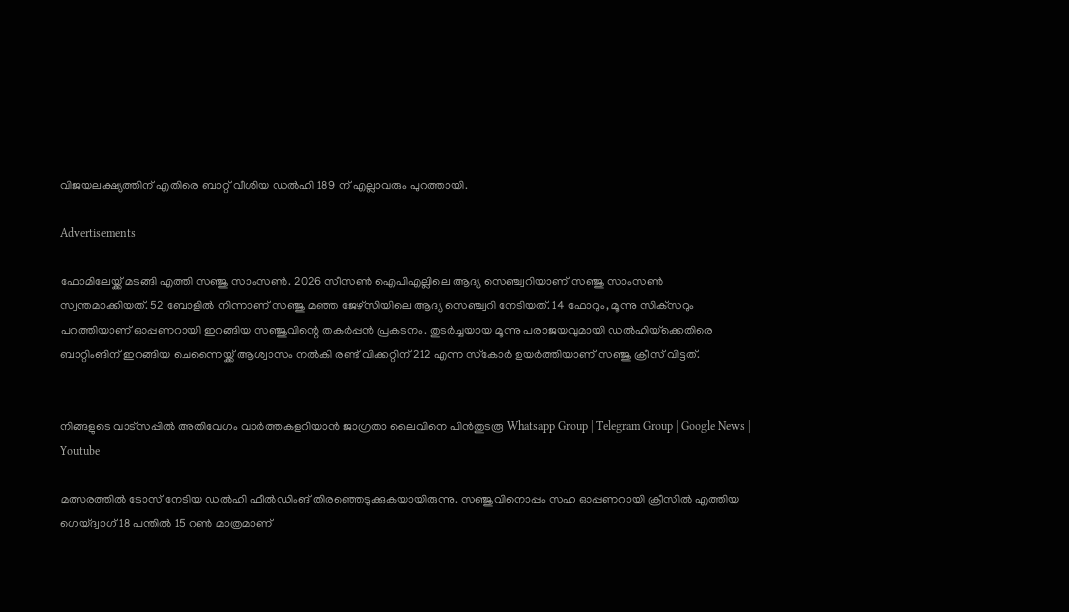വിജയലക്ഷ്യത്തിന് എതിരെ ബാറ്റ് വീശിയ ഡൽഹി 189 ന് എല്ലാവരും പുറത്തായി.

Advertisements

ഫോമിലേയ്ക്ക് മടങ്ങി എത്തി സഞ്ജു സാംസൺ. 2026 സീസൺ ഐപിഎല്ലിലെ ആദ്യ സെഞ്ച്വറിയാണ് സഞ്ജു സാംസൺ സ്വന്തമാക്കിയത്. 52 ബോളിൽ നിന്നാണ് സഞ്ജു മഞ്ഞ ജേഴ്‌സിയിലെ ആദ്യ സെഞ്ച്വറി നേടിയത്. 14 ഫോറും, മൂന്നു സിക്‌സറും പറത്തിയാണ് ഓപ്പണറായി ഇറങ്ങിയ സഞ്ജുവിന്റെ തകർപ്പൻ പ്രകടനം. തുടർച്ചയായ മൂന്നു പരാജയവുമായി ഡൽഹിയ്‌ക്കെതിരെ ബാറ്റിംങിന് ഇറങ്ങിയ ചെന്നൈയ്ക്ക് ആശ്വാസം നൽകി രണ്ട് വിക്കറ്റിന് 212 എന്ന സ്‌കോർ ഉയർത്തിയാണ് സഞ്ജു ക്രീസ് വിട്ടത്.


നിങ്ങളുടെ വാട്സപ്പിൽ അതിവേഗം വാർത്തകളറിയാൻ ജാഗ്രതാ ലൈവിനെ പിൻതുടരൂ Whatsapp Group | Telegram Group | Google News | Youtube

മത്സരത്തിൽ ടോസ് നേടിയ ഡൽഹി ഫീൽഡിംങ് തിരഞ്ഞെടുക്കുകയായിരുന്നു. സഞ്ജുവിനൊപ്പം സഹ ഓപ്പണറായി ക്രീസിൽ എത്തിയ ഗെയ്ദ്വാഗ് 18 പന്തിൽ 15 റൺ മാത്രമാണ്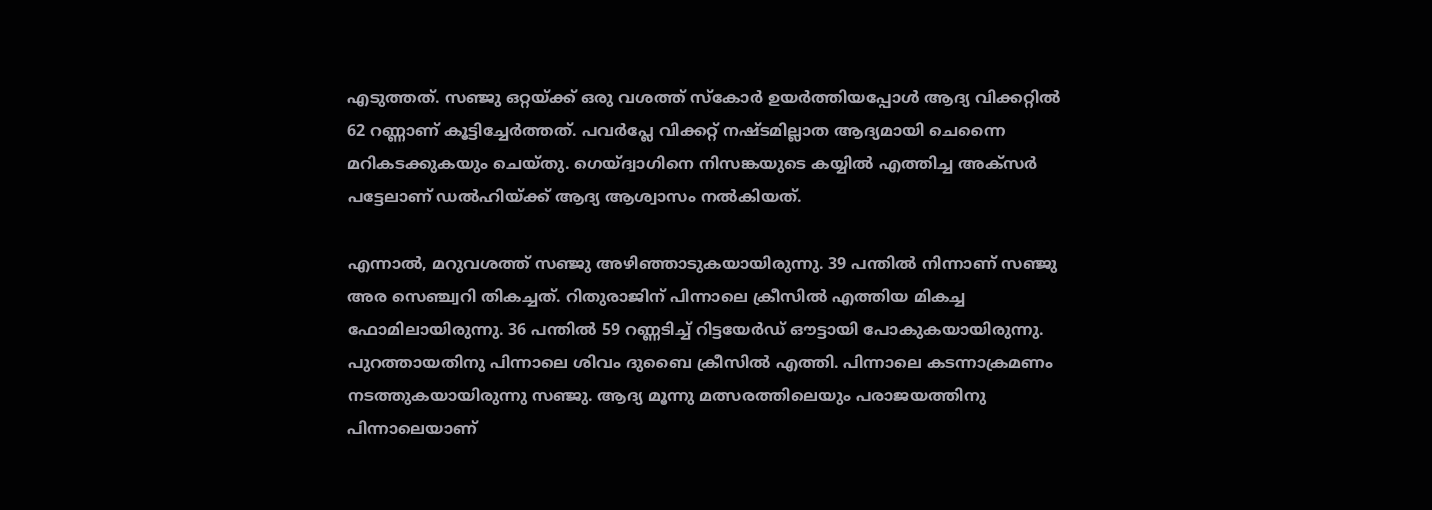എടുത്തത്. സഞ്ജു ഒറ്റയ്ക്ക് ഒരു വശത്ത് സ്‌കോർ ഉയർത്തിയപ്പോൾ ആദ്യ വിക്കറ്റിൽ 62 റണ്ണാണ് കൂട്ടിച്ചേർത്തത്. പവർപ്ലേ വിക്കറ്റ് നഷ്ടമില്ലാത ആദ്യമായി ചെന്നൈ മറികടക്കുകയും ചെയ്തു. ഗെയ്ദ്വാഗിനെ നിസങ്കയുടെ കയ്യിൽ എത്തിച്ച അക്‌സർ പട്ടേലാണ് ഡൽഹിയ്ക്ക് ആദ്യ ആശ്വാസം നൽകിയത്.

എന്നാൽ, മറുവശത്ത് സഞ്ജു അഴിഞ്ഞാടുകയായിരുന്നു. 39 പന്തിൽ നിന്നാണ് സഞ്ജു അര സെഞ്ച്വറി തികച്ചത്. റിതുരാജിന് പിന്നാലെ ക്രീസിൽ എത്തിയ മികച്ച ഫോമിലായിരുന്നു. 36 പന്തിൽ 59 റണ്ണടിച്ച് റിട്ടയേർഡ് ഔട്ടായി പോകുകയായിരുന്നു. പുറത്തായതിനു പിന്നാലെ ശിവം ദുബൈ ക്രീസിൽ എത്തി. പിന്നാലെ കടന്നാക്രമണം നടത്തുകയായിരുന്നു സഞ്ജു. ആദ്യ മൂന്നു മത്സരത്തിലെയും പരാജയത്തിനു പിന്നാലെയാണ്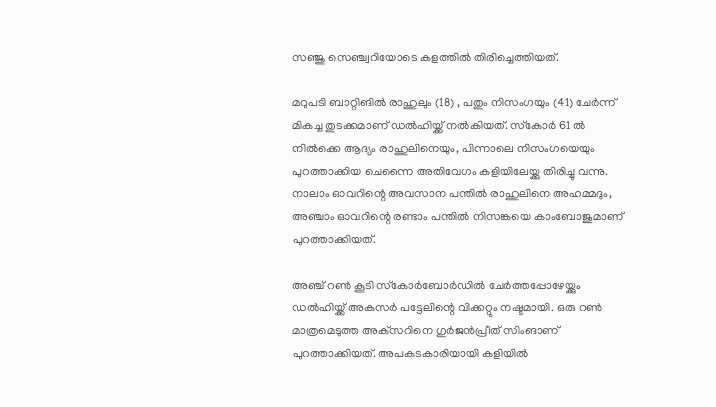സഞ്ജു സെഞ്ച്വറിയോടെ കളത്തിൽ തിരിച്ചെത്തിയത്.

മറുപടി ബാറ്റിങിൽ രാഹുലും (18) , പതും നിസംഗയും (41) ചേർന്ന് മികച്ച തുടക്കമാണ് ഡൽഹിയ്ക്ക് നൽകിയത്. സ്‌കോർ 61 ൽ നിൽക്കെ ആദ്യം രാഹുലിനെയും, പിന്നാലെ നിസംഗയെയും പുറത്താക്കിയ ചെന്നൈ അതിവേഗം കളിയിലേയ്ക്കു തിരിച്ചു വന്നു. നാലാം ഓവറിന്റെ അവസാന പന്തിൽ രാഹുലിനെ അഹമ്മദും, അഞ്ചാം ഓവറിന്റെ രണ്ടാം പന്തിൽ നിസങ്കയെ കാംബോജുമാണ് പുറത്താക്കിയത്.

അഞ്ച് റൺ കൂടി സ്‌കോർബോർഡിൽ ചേർത്തപ്പോഴേയ്ക്കും ഡൽഹിയ്ക്ക് അകസർ പട്ടേലിന്റെ വിക്കറ്റും നഷ്ടമായി. ഒരു റൺ മാത്രമെടുത്ത അക്‌സറിനെ ഗുർജൻപ്രീത് സിംങാണ് പുറത്താക്കിയത്. അപകടകാരിയായി കളിയിൽ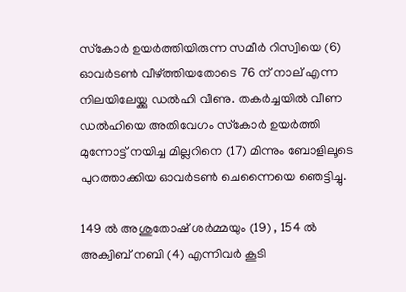സ്‌കോർ ഉയർത്തിയിരുന്ന സമീർ റിസ്വിയെ (6) ഓവർടൺ വീഴ്ത്തിയതോടെ 76 ന് നാല് എന്ന നിലയിലേയ്ക്കു ഡൽഹി വീണു. തകർച്ചയിൽ വീണ ഡൽഹിയെ അതിവേഗം സ്‌കോർ ഉയർത്തി മുന്നോട്ട് നയിച്ച മില്ലറിനെ (17) മിന്നും ബോളിലൂടെ പുറത്താക്കിയ ഓവർടൺ ചെന്നൈയെ ഞെട്ടിച്ചു.

149 ൽ അശുതോഷ് ശർമ്മയും (19) , 154 ൽ അക്വിബ് നബി (4) എന്നിവർ കൂടി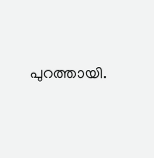പുറത്തായി.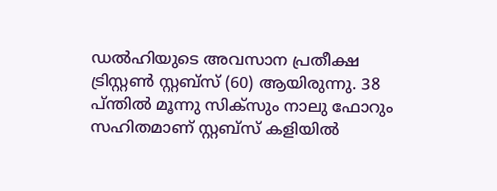ഡൽഹിയുടെ അവസാന പ്രതീക്ഷ ട്രിസ്റ്റൺ സ്റ്റബ്‌സ് (60) ആയിരുന്നു. 38 പ്ന്തിൽ മൂന്നു സിക്‌സും നാലു ഫോറും സഹിതമാണ് സ്റ്റബ്‌സ് കളിയിൽ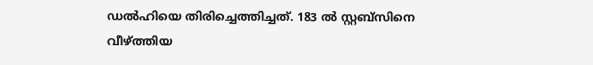ഡൽഹിയെ തിരിച്ചെത്തിച്ചത്. 183 ൽ സ്റ്റബ്‌സിനെ വീഴ്ത്തിയ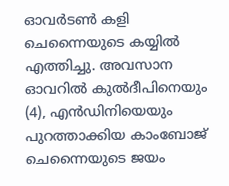ഓവർടൺ കളി ചെന്നൈയുടെ കയ്യിൽ എത്തിച്ചു. അവസാന ഓവറിൽ കുൽദീപിനെയും (4), എൻഡിനിയെയും പുറത്താക്കിയ കാംബോജ് ചെന്നൈയുടെ ജയം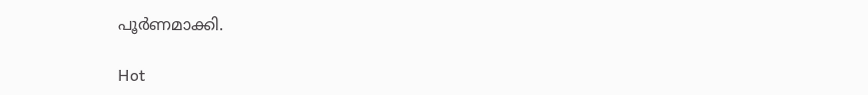പൂർണമാക്കി.

Hot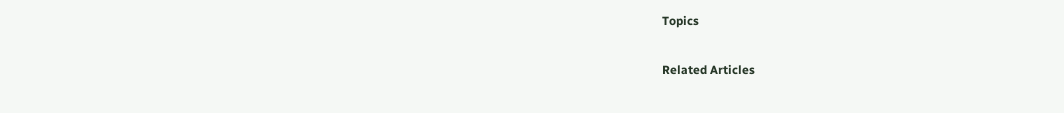Topics

Related Articles